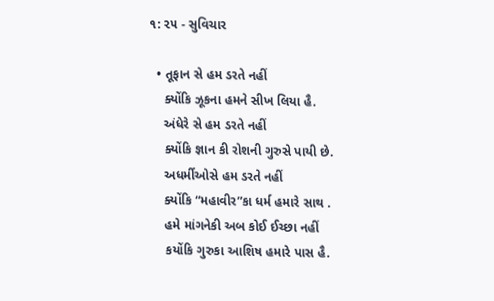૧: ૨૫ - સુવિચાર

  • તૂફાન સે હમ ડરતે નહીં
    ક્યોંકિ ઝૂકના હમને સીખ લિયા હૈ.
    અંધેરે સે હમ ડરતે નહીં
    ક્યોંકિ જ્ઞાન કી રોશની ગુરુસે પાયી છે.
    અધર્મીઓસે હમ ડરતે નહીં
    ક્યોંકિ “મહાવીર”કા ધર્મ હમારે સાથ .
    હમે માંગનેકી અબ કોઈ ઈચ્છા નહીં
    કયોંકિ ગુરુકા આશિષ હમારે પાસ હૈ.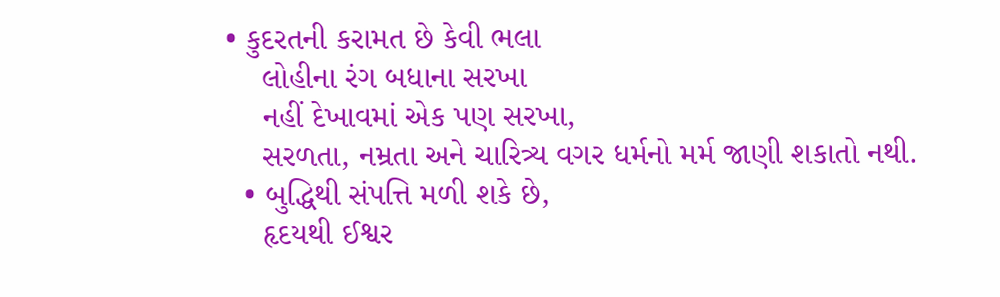• કુદરતની કરામત છે કેવી ભલા
    લોહીના રંગ બધાના સરખા
    નહીં દેખાવમાં એક પણ સરખા,
    સરળતા, નમ્રતા અને ચારિત્ર્ય વગર ધર્મનો મર્મ જાણી શકાતો નથી.
  • બુદ્ધિથી સંપત્તિ મળી શકે છે,
    હૃદયથી ઈશ્વર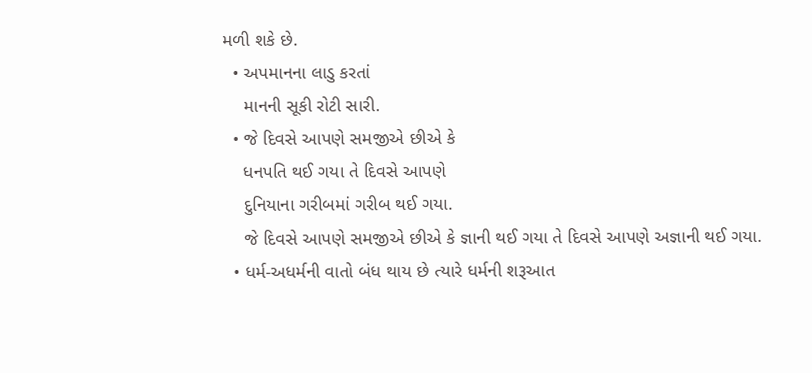મળી શકે છે.
  • અપમાનના લાડુ કરતાં
    માનની સૂકી રોટી સારી.
  • જે દિવસે આપણે સમજીએ છીએ કે
    ધનપતિ થઈ ગયા તે દિવસે આપણે
    દુનિયાના ગરીબમાં ગરીબ થઈ ગયા.
    જે દિવસે આપણે સમજીએ છીએ કે જ્ઞાની થઈ ગયા તે દિવસે આપણે અજ્ઞાની થઈ ગયા.
  • ધર્મ-અધર્મની વાતો બંધ થાય છે ત્યારે ધર્મની શરૂઆત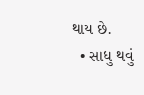થાય છે.
  • સાધુ થવું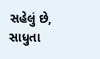સહેલું છે, સાધુતા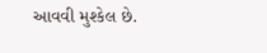આવવી મુશ્કેલ છે.